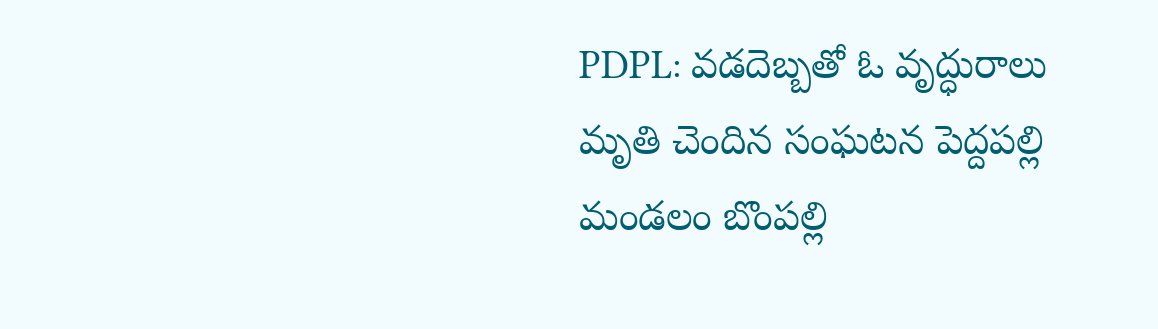PDPL: వడదెబ్బతో ఓ వృద్ధురాలు మృతి చెందిన సంఘటన పెద్దపల్లి మండలం బొంపల్లి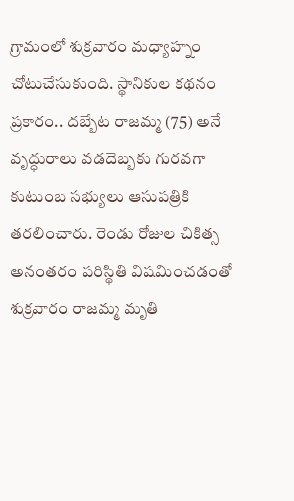గ్రామంలో శుక్రవారం మధ్యాహ్నం చోటుచేసుకుంది. స్థానికుల కథనం ప్రకారం.. దబ్బేట రాజమ్మ (75) అనే వృద్ధురాలు వడదెబ్బకు గురవగా కుటుంబ సభ్యులు ఆసుపత్రికి తరలించారు. రెండు రోజుల చికిత్స అనంతరం పరిస్థితి విషమించడంతో శుక్రవారం రాజమ్మ మృతి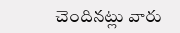చెందినట్లు వారు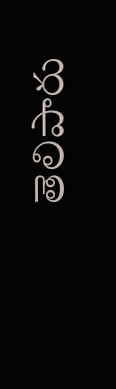తెలిపారు